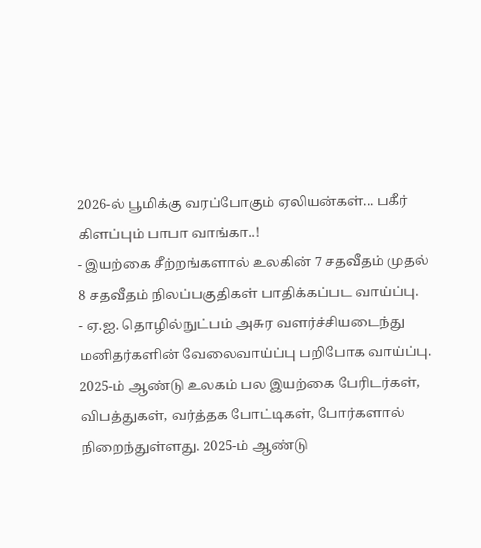2026-ல் பூமிக்கு வரப்போகும் ஏலியன்கள்... பகீர் கிளப்பும் பாபா வாங்கா..!
- இயற்கை சீற்றங்களால் உலகின் 7 சதவீதம் முதல் 8 சதவீதம் நிலப்பகுதிகள் பாதிக்கப்பட வாய்ப்பு.
- ஏ.ஐ. தொழில்நுட்பம் அசுர வளர்ச்சியடைந்து மனிதர்களின் வேலைவாய்ப்பு பறிபோக வாய்ப்பு.
2025-ம் ஆண்டு உலகம் பல இயற்கை பேரிடர்கள், விபத்துகள், வர்த்தக போட்டிகள், போர்களால் நிறைந்துள்ளது. 2025-ம் ஆண்டு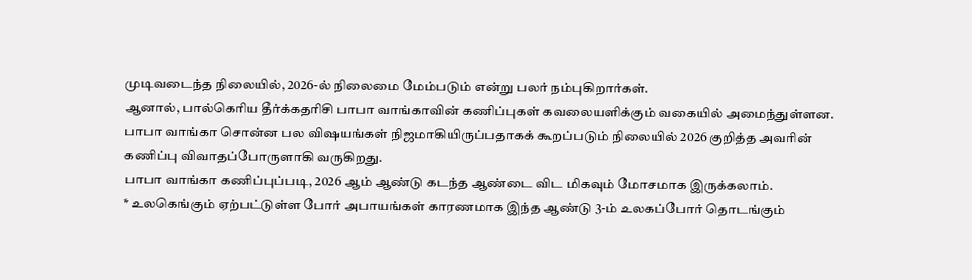முடிவடைந்த நிலையில், 2026-ல் நிலைமை மேம்படும் என்று பலர் நம்புகிறார்கள்.
ஆனால், பால்கெரிய தீர்க்கதரிசி பாபா வாங்காவின் கணிப்புகள் கவலையளிக்கும் வகையில் அமைந்துள்ளன.
பாபா வாங்கா சொன்ன பல விஷயங்கள் நிஜமாகியிருப்பதாகக் கூறப்படும் நிலையில் 2026 குறித்த அவரின் கணிப்பு விவாதப்போருளாகி வருகிறது.
பாபா வாங்கா கணிப்புப்படி, 2026 ஆம் ஆண்டு கடந்த ஆண்டை விட மிகவும் மோசமாக இருக்கலாம்.
* உலகெங்கும் ஏற்பட்டுள்ள போர் அபாயங்கள் காரணமாக இந்த ஆண்டு 3-ம் உலகப்போர் தொடங்கும்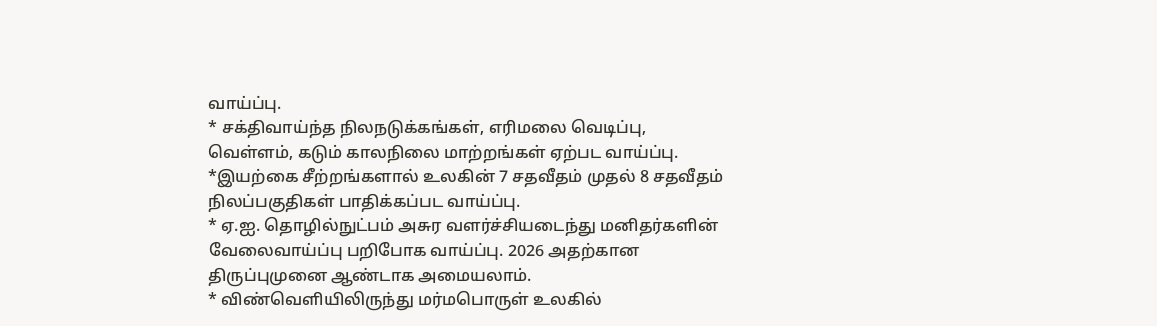வாய்ப்பு.
* சக்திவாய்ந்த நிலநடுக்கங்கள், எரிமலை வெடிப்பு, வெள்ளம், கடும் காலநிலை மாற்றங்கள் ஏற்பட வாய்ப்பு.
*இயற்கை சீற்றங்களால் உலகின் 7 சதவீதம் முதல் 8 சதவீதம் நிலப்பகுதிகள் பாதிக்கப்பட வாய்ப்பு.
* ஏ.ஐ. தொழில்நுட்பம் அசுர வளர்ச்சியடைந்து மனிதர்களின் வேலைவாய்ப்பு பறிபோக வாய்ப்பு. 2026 அதற்கான திருப்புமுனை ஆண்டாக அமையலாம்.
* விண்வெளியிலிருந்து மர்மபொருள் உலகில்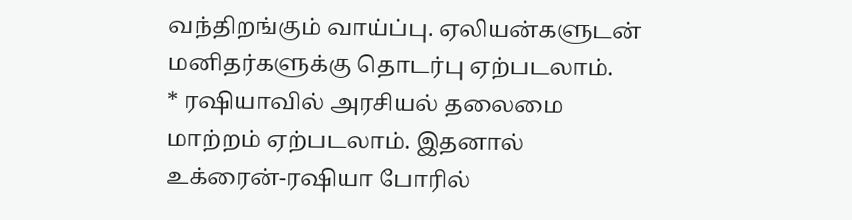வந்திறங்கும் வாய்ப்பு. ஏலியன்களுடன் மனிதர்களுக்கு தொடர்பு ஏற்படலாம்.
* ரஷியாவில் அரசியல் தலைமை மாற்றம் ஏற்படலாம். இதனால் உக்ரைன்-ரஷியா போரில்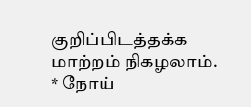குறிப்பிடத்தக்க மாற்றம் நிகழலாம்.
* நோய்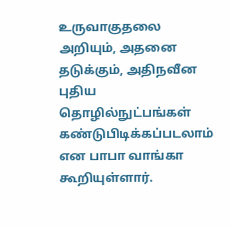உருவாகுதலை அறியும், அதனை தடுக்கும், அதிநவீன புதிய தொழில்நுட்பங்கள் கண்டுபிடிக்கப்படலாம் என பாபா வாங்கா கூறியுள்ளார்.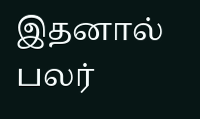இதனால் பலர்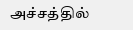அச்சத்தில்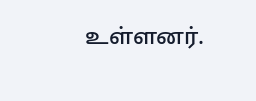உள்ளனர்.